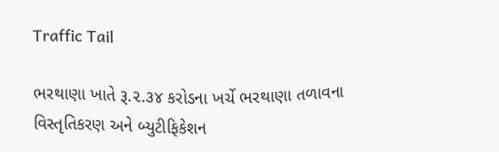Traffic Tail

ભરથાણા ખાતે રૂ.૨.૩૪ કરોડના ખર્ચે ભરથાણા તળાવના વિસ્તૃતિકરણ અને બ્યુટીફિકેશન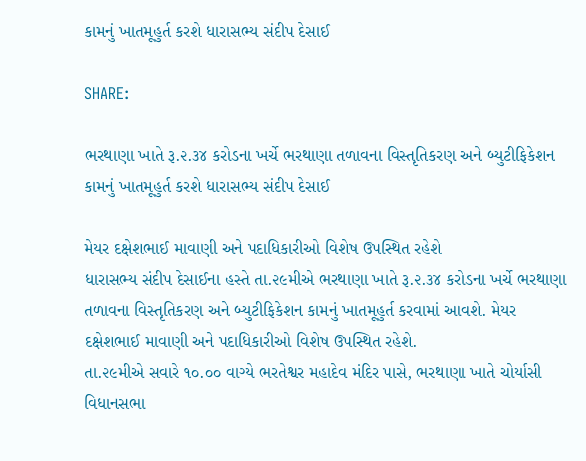કામનું ખાતમૂહુર્ત કરશે ધારાસભ્ય સંદીપ દેસાઈ

SHARE:

ભરથાણા ખાતે રૂ.૨.૩૪ કરોડના ખર્ચે ભરથાણા તળાવના વિસ્તૃતિકરણ અને બ્યુટીફિકેશન કામનું ખાતમૂહુર્ત કરશે ધારાસભ્ય સંદીપ દેસાઈ

મેયર દક્ષેશભાઈ માવાણી અને પદાધિકારીઓ વિશેષ ઉપસ્થિત રહેશે
ધારાસભ્ય સંદીપ દેસાઈના હસ્તે તા.૨૯મીએ ભરથાણા ખાતે રૂ.૨.૩૪ કરોડના ખર્ચે ભરથાણા તળાવના વિસ્તૃતિકરણ અને બ્યુટીફિકેશન કામનું ખાતમૂહુર્ત કરવામાં આવશે. મેયર દક્ષેશભાઈ માવાણી અને પદાધિકારીઓ વિશેષ ઉપસ્થિત રહેશે.
તા.૨૯મીએ સવારે ૧૦.૦૦ વાગ્યે ભરતેશ્વર મહાદેવ મંદિર પાસે, ભરથાણા ખાતે ચોર્યાસી વિધાનસભા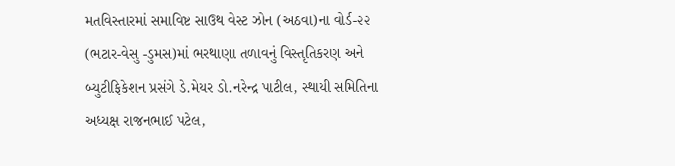મતવિસ્તારમાં સમાવિષ્ટ સાઉથ વેસ્ટ ઝોન (અઠવા)ના વોર્ડ-૨૨ (ભટાર-વેસુ -ડુમસ)માં ભરથાણા તળાવનું વિસ્તૃતિકરણ અને બ્યુટીફિકેશન પ્રસંગે ડે.મેયર ડો.નરેન્દ્ર પાટીલ, સ્થાયી સમિતિના અધ્યક્ષ રાજનભાઈ પટેલ,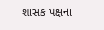શાસક પક્ષના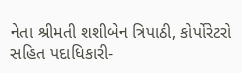નેતા શ્રીમતી શશીબેન ત્રિપાઠી, કોર્પોરેટરો સહિત પદાધિકારી-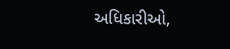અધિકારીઓ,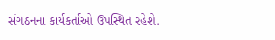સંગઠનના કાર્યકર્તાઓ ઉપસ્થિત રહેશે.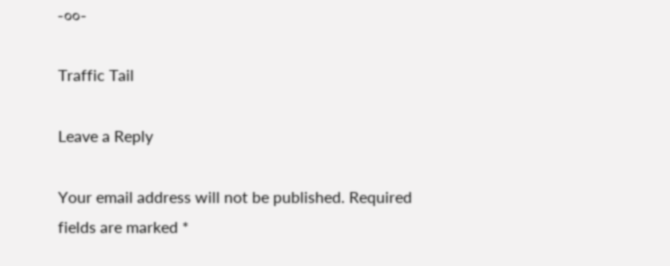-૦૦-

Traffic Tail

Leave a Reply

Your email address will not be published. Required fields are marked *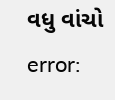વધુ વાંચો
error: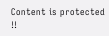Content is protected !!